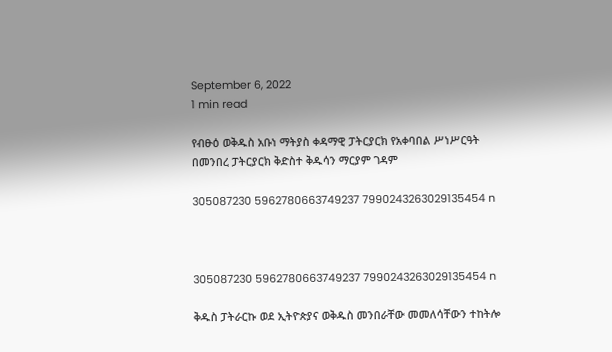September 6, 2022
1 min read

የብፁዕ ወቅዱስ አቡነ ማትያስ ቀዳማዊ ፓትርያርክ የአቀባበል ሥነሥርዓት በመንበረ ፓትርያርክ ቅድስተ ቅዱሳን ማርያም ገዳም

305087230 5962780663749237 7990243263029135454 n



305087230 5962780663749237 7990243263029135454 n

ቅዱስ ፓትራርኩ ወደ ኢትዮጵያና ወቅዱስ መንበራቸው መመለሳቸውን ተከትሎ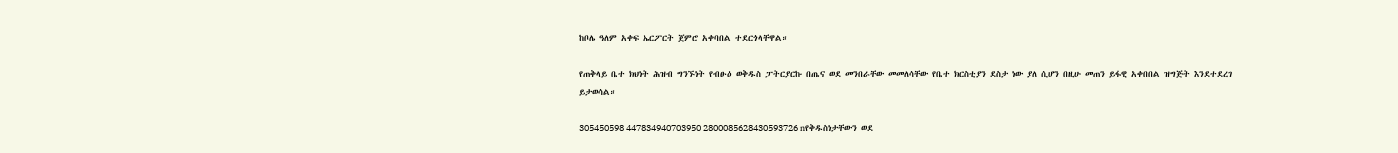ከቦሌ ዓለም አቀፍ ኤርፖርት ጀምሮ አቀባበል ተደርጎላቸዋል።

የጠቅላይ ቤተ ክህነት ሕዝብ ግንኙነት የብፁዕ ወቅዱስ ፓትርያርኩ በጤና ወደ መንበራቸው መመለሳቸው የቤተ ክርስቲያን ደስታ ነው ያለ ሲሆን በዚሁ መጠን ይፋዊ አቀበበል ዝግጅት እንደተደረገ ይታወሳል።

305450598 447834940703950 2800085628430593726 nየቅዱስነታቸውን ወደ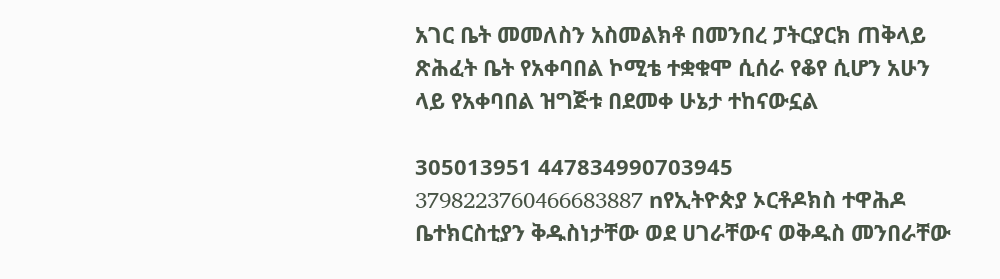አገር ቤት መመለስን አስመልክቶ በመንበረ ፓትርያርክ ጠቅላይ ጽሕፈት ቤት የአቀባበል ኮሚቴ ተቋቁሞ ሲሰራ የቆየ ሲሆን አሁን ላይ የአቀባበል ዝግጅቱ በደመቀ ሁኔታ ተከናውኗል

305013951 447834990703945 3798223760466683887 nየኢትዮጵያ ኦርቶዶክስ ተዋሕዶ ቤተክርስቲያን ቅዱስነታቸው ወደ ሀገራቸውና ወቅዱስ መንበራቸው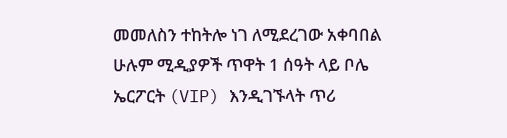መመለስን ተከትሎ ነገ ለሚደረገው አቀባበል ሁሉም ሚዲያዎች ጥዋት 1 ሰዓት ላይ ቦሌ ኤርፖርት (VIP) እንዲገኙላት ጥሪ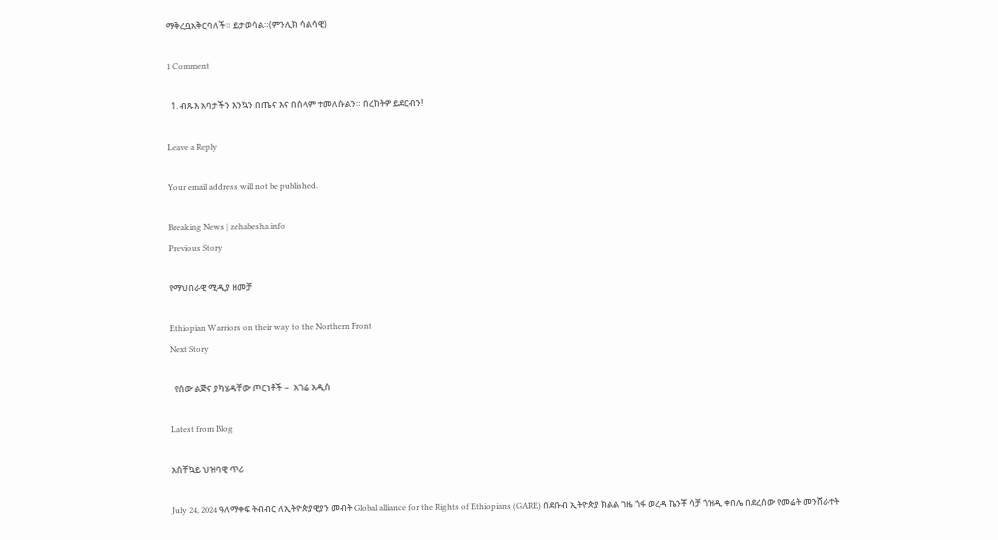ማቅረቧአቅርባለች። ይታወሳል።(ምንሊክ ሳልሳዊ)

1 Comment

  1. ብጹእ አባታችን እንኳን በጤና እና በሰላም ተመለሱልን። በረከትዎ ይደርብን!

Leave a Reply

Your email address will not be published.

Breaking News | zehabesha.info
Previous Story

የማህበራዊ ሚዲያ ዘመቻ

Ethiopian Warriors on their way to the Northern Front
Next Story

  የሰው ልጅና ያካሄዳቸው ጦርነቶች –  አገሬ አዲስ

Latest from Blog

አስቸኳይ ህዝባዊ ጥሪ

July 24, 2024 ዓለማቀፍ ትብብር ለኢትዮጵያዊያን መብት Global alliance for the Rights of Ethiopians (GARE) በደቡብ ኢትዮጵያ ክልል ገዜ ጎፋ ወረዳ ኬንቾ ሳቻ ጎዝዲ ቀበሌ በደረሰው የመሬት መንሸራተት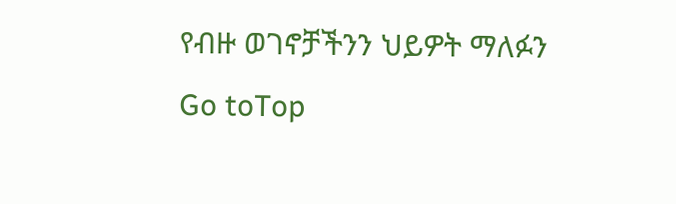የብዙ ወገኖቻችንን ህይዎት ማለፉን
Go toTop